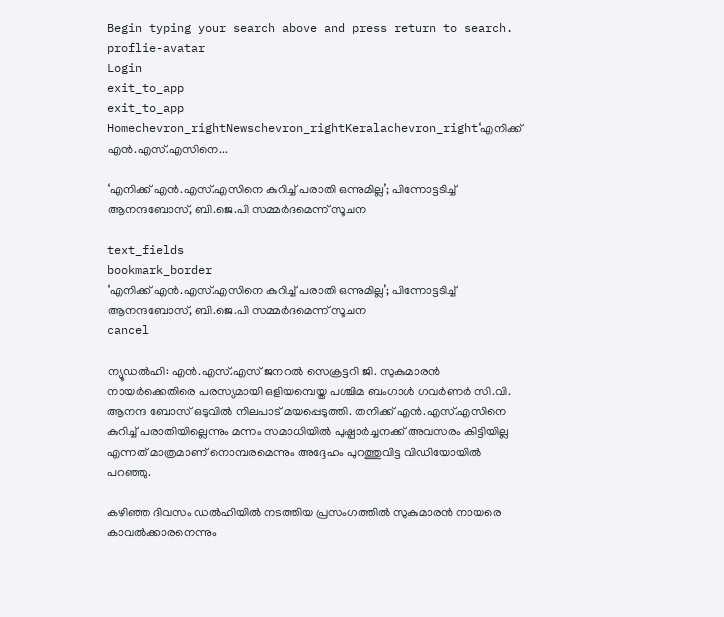Begin typing your search above and press return to search.
proflie-avatar
Login
exit_to_app
exit_to_app
Homechevron_rightNewschevron_rightKeralachevron_right‘എനിക്ക് എൻ.എസ്.എസിനെ...

‘എനിക്ക് എൻ.എസ്.എസിനെ കുറിച്ച് പരാതി ഒന്നുമില്ല’; പിന്നോട്ടടിച്ച് ആനന്ദബോസ്, ബി.ജെ.പി സമ്മർദമെന്ന് സൂചന

text_fields
bookmark_border
‘എനിക്ക് എൻ.എസ്.എസിനെ കുറിച്ച് പരാതി ഒന്നുമില്ല’; പിന്നോട്ടടിച്ച് ആനന്ദബോസ്, ബി.ജെ.പി സമ്മർദമെന്ന് സൂചന
cancel

ന്യൂഡൽഹി: എൻ.എസ്.എസ് ജനറല്‍ സെക്രട്ടറി ജി. സുകുമാരന്‍ നായർക്കെതിരെ പരസ്യമായി ഒളിയമ്പെയ്ത പശ്ചിമ ബംഗാൾ ഗവർണർ സി.വി. ആനന്ദ ബോസ് ഒടുവിൽ നിലപാട് മയപ്പെടുത്തി. തനിക്ക് എൻ.എസ്.എസിനെ കുറിച്ച് പരാതിയില്ലെന്നും മന്നം സമാധിയിൽ പുഷ്പാർച്ചനക്ക് അവസരം കിട്ടിയില്ല എന്നത് മാത്രമാണ് നൊമ്പരമെന്നും അദ്ദേഹം പുറത്തുവിട്ട വിഡിയോയിൽ പറഞ്ഞു.

കഴിഞ്ഞ ദിവസം ഡൽഹിയിൽ നടത്തിയ പ്രസംഗത്തിൽ സുകുമാരൻ നായരെ കാവല്‍ക്കാരനെന്നും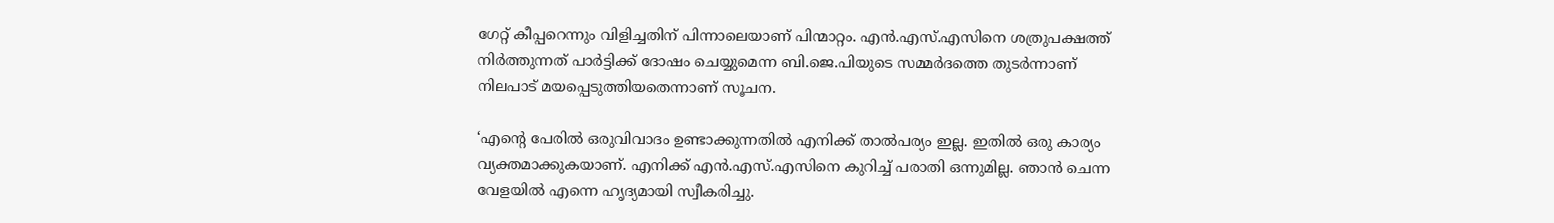ഗേറ്റ് കീപ്പറെന്നും വിളിച്ചതിന് പിന്നാലെയാണ് പിന്മാറ്റം. എൻ.എസ്.എസിനെ ശത്രുപക്ഷത്ത് നിർത്തുന്നത് പാർട്ടിക്ക് ദോഷം ചെയ്യുമെന്ന ബി.ജെ.പിയുടെ സമ്മർദത്തെ തുടർന്നാണ് നിലപാട് മയപ്പെടുത്തിയതെന്നാണ് സൂചന.

‘എന്റെ പേരിൽ ഒരുവിവാദം ഉണ്ടാക്കുന്നതിൽ എനിക്ക് താൽപര്യം ഇല്ല. ഇതിൽ ഒരു കാര്യം വ്യക്തമാക്കുകയാണ്. എനിക്ക് എൻ.എസ്.എസിനെ കുറിച്ച് പരാതി ഒന്നുമില്ല. ഞാൻ ചെന്ന വേളയിൽ എന്നെ ഹൃദ്യമായി സ്വീകരിച്ചു.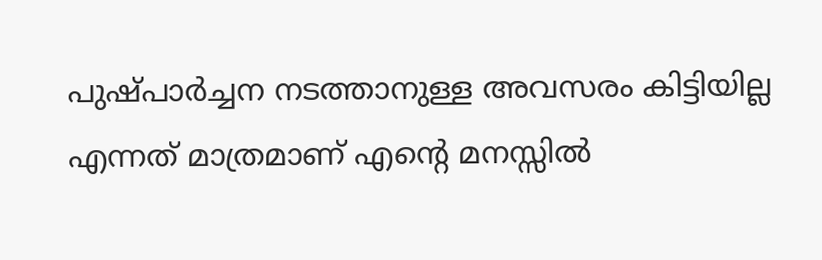പുഷ്പാർച്ചന നടത്താനുള്ള അവസരം കിട്ടിയില്ല എന്നത് മാത്രമാണ് എന്റെ മനസ്സിൽ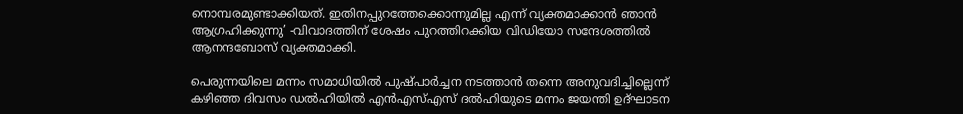നൊമ്പരമുണ്ടാക്കിയത്. ഇതിനപ്പുറത്തേക്കൊന്നുമില്ല എന്ന് വ്യക്തമാക്കാൻ ഞാൻ ആഗ്രഹിക്കുന്നു’ -വിവാദത്തിന് ശേഷം പുറത്തിറക്കിയ വിഡിയോ സന്ദേശത്തിൽ ആനന്ദബോസ് വ്യക്തമാക്കി.

പെരുന്നയിലെ മന്നം സമാധിയില്‍ പുഷ്പാര്‍ച്ചന നടത്താന്‍ തന്നെ അനുവദിച്ചില്ലെന്ന് കഴിഞ്ഞ ദിവസം ഡൽഹിയിൽ എന്‍എസ്എസ് ദല്‍ഹിയുടെ മന്നം ജയന്തി ഉദ്ഘാടന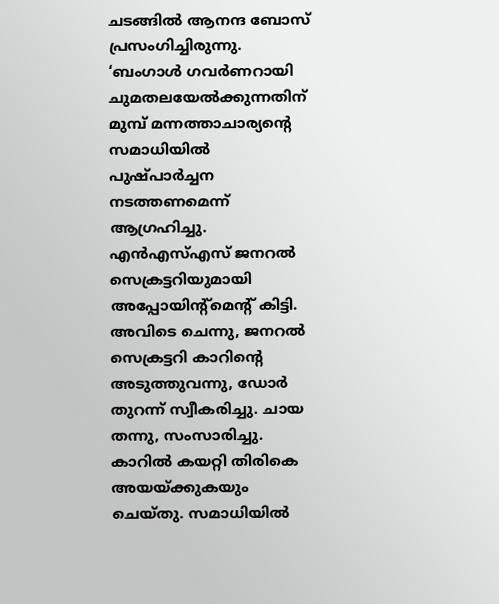ചടങ്ങിൽ ആനന്ദ ബോസ് പ്രസംഗിച്ചിരുന്നു. ‘ബംഗാള്‍ ഗവര്‍ണറായി ചുമതലയേല്‍ക്കുന്നതിന് മുമ്പ് മന്നത്താചാര്യന്റെ സമാധിയില്‍ പുഷ്പാര്‍ച്ചന നടത്തണമെന്ന് ആഗ്രഹിച്ചു. എന്‍എസ്എസ് ജനറല്‍ സെക്രട്ടറിയുമായി അപ്പോയിന്റ്മെന്റ് കിട്ടി. അവിടെ ചെന്നു, ജനറല്‍ സെക്രട്ടറി കാറിന്റെ അടുത്തുവന്നു, ഡോര്‍ തുറന്ന് സ്വീകരിച്ചു. ചായ തന്നു, സംസാരിച്ചു. കാറില്‍ കയറ്റി തിരികെ അയയ്‌ക്കുകയും ചെയ്തു. സമാധിയില്‍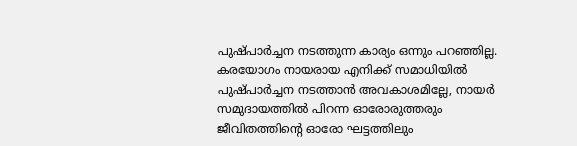പുഷ്പാര്‍ച്ചന നടത്തുന്ന കാര്യം ഒന്നും പറഞ്ഞില്ല. കരയോഗം നായരായ എനിക്ക് സമാധിയില്‍ പുഷ്പാര്‍ച്ചന നടത്താന്‍ അവകാശമില്ലേ, നായര്‍ സമുദായത്തില്‍ പിറന്ന ഓരോരുത്തരും ജീവിതത്തിന്റെ ഓരോ ഘട്ടത്തിലും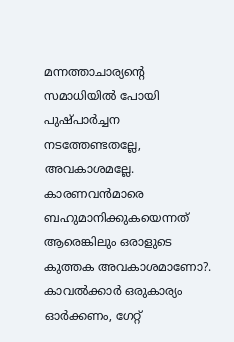മന്നത്താചാര്യന്റെ സമാധിയില്‍ പോയി പുഷ്പാര്‍ച്ചന നടത്തേണ്ടതല്ലേ, അവകാശമല്ലേ. കാരണവന്‍മാരെ ബഹുമാനിക്കുകയെന്നത് ആരെങ്കിലും ഒരാളുടെ കുത്തക അവകാശമാണോ?. കാവല്‍ക്കാര്‍ ഒരുകാര്യം ഓര്‍ക്കണം, ഗേറ്റ്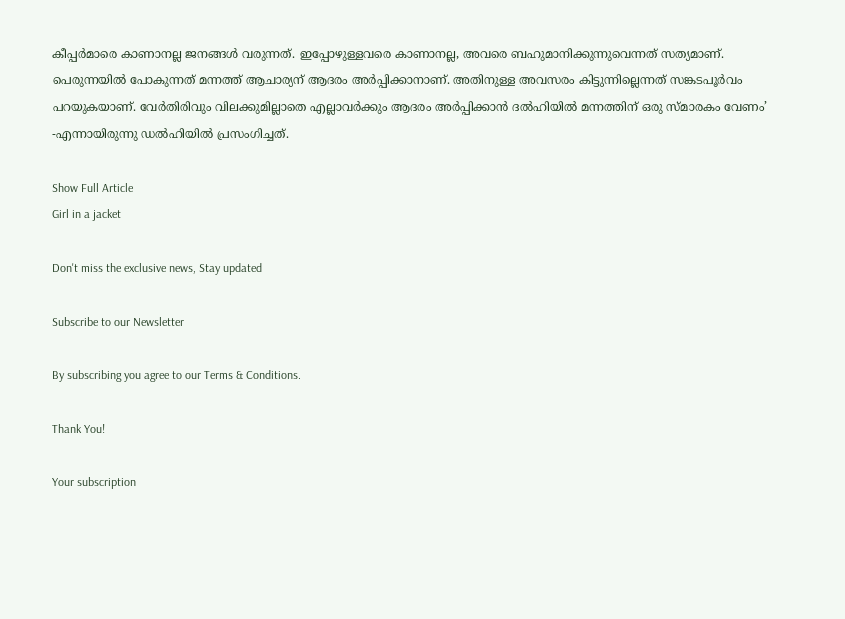കീപ്പര്‍മാരെ കാണാനല്ല ജനങ്ങള്‍ വരുന്നത്. ഇപ്പോഴുള്ളവരെ കാണാനല്ല, അവരെ ബഹുമാനിക്കുന്നുവെന്നത് സത്യമാണ്. പെരുന്നയില്‍ പോകുന്നത് മന്നത്ത് ആചാര്യന് ആദരം അര്‍പ്പിക്കാനാണ്. അതിനുള്ള അവസരം കിട്ടുന്നില്ലെന്നത് സങ്കടപൂര്‍വം പറയുകയാണ്. വേര്‍തിരിവും വിലക്കുമില്ലാതെ എല്ലാവര്‍ക്കും ആദരം അര്‍പ്പിക്കാന്‍ ദല്‍ഹിയില്‍ മന്നത്തിന് ഒരു സ്മാരകം വേണം’ -എന്നായിരുന്നു ഡൽഹിയിൽ പ്രസംഗിച്ചത്.

Show Full Article
Girl in a jacket

Don't miss the exclusive news, Stay updated

Subscribe to our Newsletter

By subscribing you agree to our Terms & Conditions.

Thank You!

Your subscription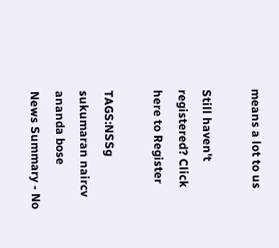means a lot to us

Still haven't registered? Click here to Register

TAGS:NSSg sukumaran naircv ananda bose
News Summary - No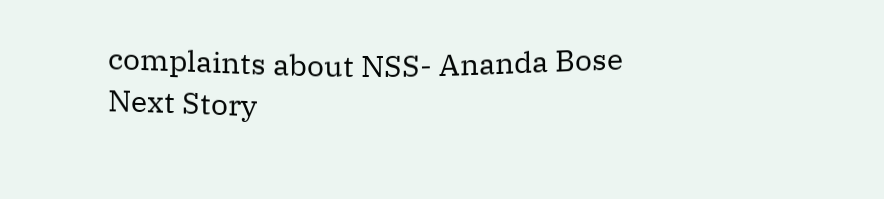complaints about NSS- Ananda Bose
Next Story